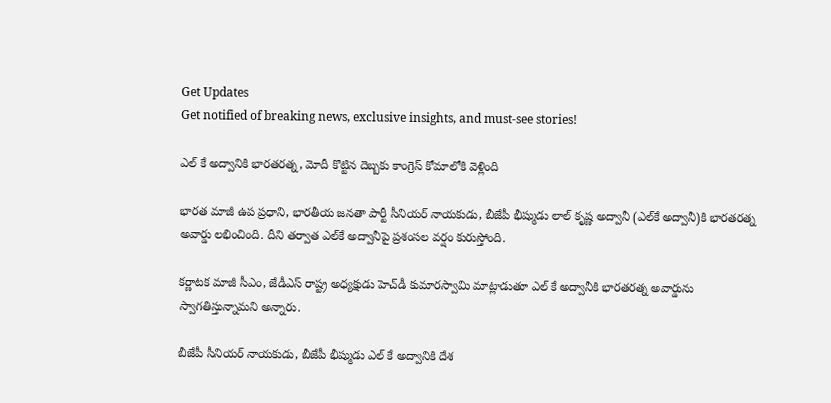Get Updates
Get notified of breaking news, exclusive insights, and must-see stories!

ఎల్ కే అద్వానికి భారతరత్న, మోదీ కొట్టిన దెబ్బకు కాంగ్రెస్ కోమాలోకి వెళ్లింది

భారత మాజీ ఉప ప్రధాని, భారతీయ జనతా పార్టీ సీనియర్ నాయకుడు, బీజేపీ భీష్ముడు లాల్ కృష్ణ అద్వానీ (ఎల్‌కే అద్వానీ)కి భారతరత్న అవార్డు లభించింది. దీని తర్వాత ఎల్‌కే అద్వానీపై ప్రశంసల వర్షం కురుస్తోంది.

కర్ణాటక మాజీ సీఎం, జేడీఎస్ రాష్ట్ర అధ్యక్షుడు హెచ్‌డీ కుమారస్వామి మాట్లాడుతూ ఎల్ కే అద్వానీకి భారతరత్న అవార్డును స్వాగతిస్తున్నామని అన్నారు.

బీజేపీ సీనియర్ నాయకుడు, బీజేపీ భీష్ముడు ఎల్ కే అద్వానికి దేశ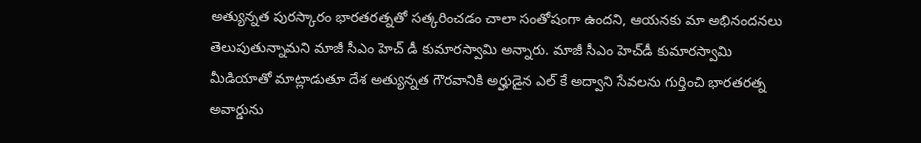అత్యున్నత పురస్కారం భారతరత్నతో సత్కరించడం చాలా సంతోషంగా ఉందని, ఆయనకు మా అభినందనలు తెలుపుతున్నామని మాజీ సీఎం హెచ్ డీ కుమారస్వామి అన్నారు. మాజీ సీఎం హెచ్‌డీ కుమారస్వామి మీడియాతో మాట్లాడుతూ దేశ అత్యున్నత గౌరవానికి అర్హుడైన ఎల్ కే అద్వాని సేవలను గుర్తించి భారతరత్న అవార్డును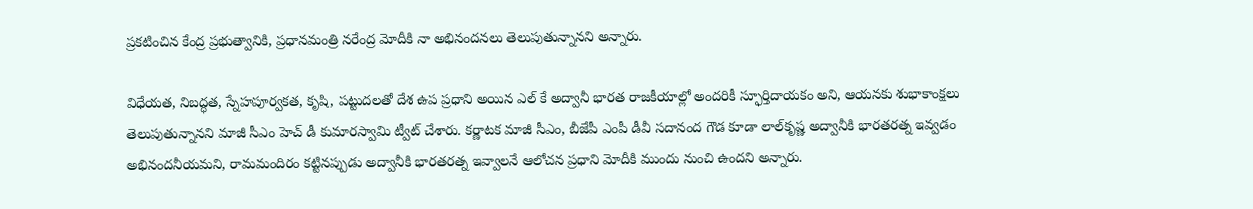ప్రకటించిన కేంద్ర ప్రభుత్వానికి, ప్రధానమంత్రి నరేంద్ర మోదీకి నా అభినందనలు తెలుపుతున్నానని అన్నారు.

విధేయత, నిబద్ధత, స్నేహపూర్వకత, కృషి, పట్టుదలతో దేశ ఉప ప్రధాని అయిన ఎల్ కే అద్వానీ భారత రాజకీయాల్లో అందరికీ స్ఫూర్తిదాయకం అని, ఆయనకు శుభాకాంక్షలు తెలుపుతున్నానని మాజీ సీఎం హెచ్ డీ కుమారస్వామి ట్వీట్ చేశారు. కర్ణాటక మాజీ సీఎం, బీజేపీ ఎంపీ డీవీ సదానంద గౌడ కూడా లాల్‌కృష్ణ అద్వానీకి భారతరత్న ఇవ్వడం అభినందనీయమని, రామమందిరం కట్టినప్పుడు అద్వానీకి భారతరత్న ఇవ్వాలనే ఆలోచన ప్రధాని మోదీకి ముందు నుంచి ఉందని అన్నారు.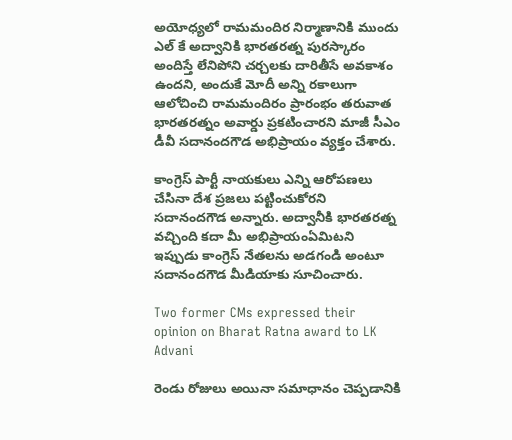అయోధ్యలో రామమందిర నిర్మాణానికి ముందు ఎల్ కే అద్వానికి భారతరత్న పురస్కారం అందిస్తే లేనిపోని చర్చలకు దారితీసే అవకాశం ఉందని, అందుకే మోదీ అన్ని రకాలుగా ఆలోచించి రామమందిరం ప్రారంభం తరువాత భారతరత్నం అవార్డు ప్రకటించారని మాజీ సీఎం డీవీ సదానందగౌడ అభిప్రాయం వ్యక్తం చేశారు.

కాంగ్రెస్ పార్టీ నాయకులు ఎన్ని ఆరోపణలు చేసినా దేశ ప్రజలు పట్టించుకోరని సదానందగౌడ అన్నారు. అద్వానీకి భారతరత్న వచ్చింది కదా మీ అభిప్రాయంఏమిటని ఇప్పుడు కాంగ్రెస్ నేతలను అడగండి అంటూ సదానందగౌడ మీడియాకు సూచించారు.

Two former CMs expressed their opinion on Bharat Ratna award to LK Advani

రెండు రోజులు అయినా సమాధానం చెప్పడానికి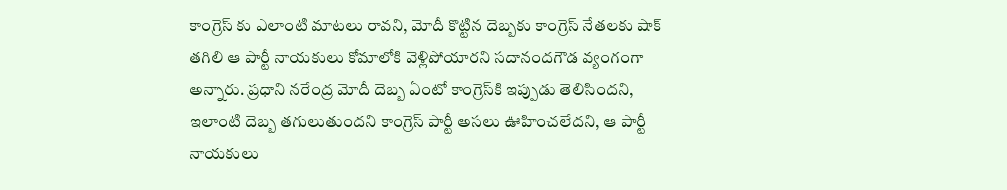కాంగ్రెస్ కు ఎలాంటి మాటలు రావని, మోదీ కొట్టిన దెబ్బకు కాంగ్రెస్ నేతలకు షాక్ తగిలి ఆ పార్టీ నాయకులు కోమాలోకి వెళ్లిపోయారని సదానందగౌడ వ్యంగంగా అన్నారు. ప్రధాని నరేంద్ర మోదీ దెబ్బ ఏంటో కాంగ్రెస్‌కి ఇప్పుడు తెలిసిందని, ఇలాంటి దెబ్బ తగులుతుందని కాంగ్రెస్ పార్టీ అసలు ఊహించలేదని, ఆ పార్టీ నాయకులు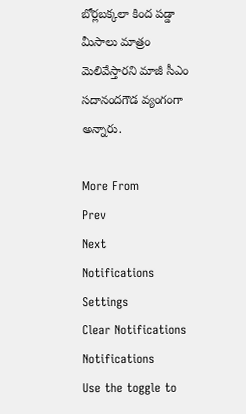బోర్లబక్కలా కింద పడ్డా మీసాలు మాత్రం మెలివేస్తారని మాజీ సీఎం సదానందగౌడ వ్యంగంగా అన్నారు.

More From
Prev
Next
Notifications
Settings
Clear Notifications
Notifications
Use the toggle to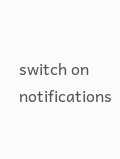switch on notifications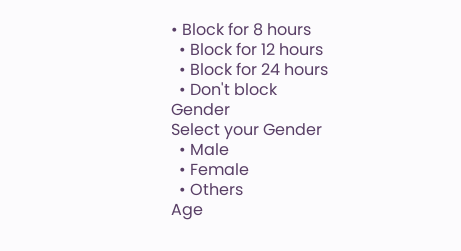• Block for 8 hours
  • Block for 12 hours
  • Block for 24 hours
  • Don't block
Gender
Select your Gender
  • Male
  • Female
  • Others
Age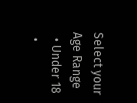Select your Age Range
  • Under 18
  •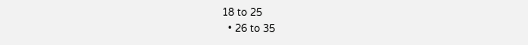18 to 25
  • 26 to 35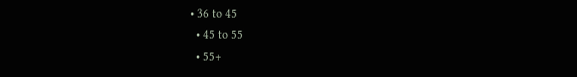• 36 to 45
  • 45 to 55
  • 55+